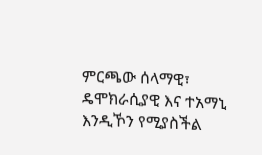ምርጫው ሰላማዊ፣ ዴሞክራሲያዊ እና ተአማኒ እንዲኾን የሚያስችል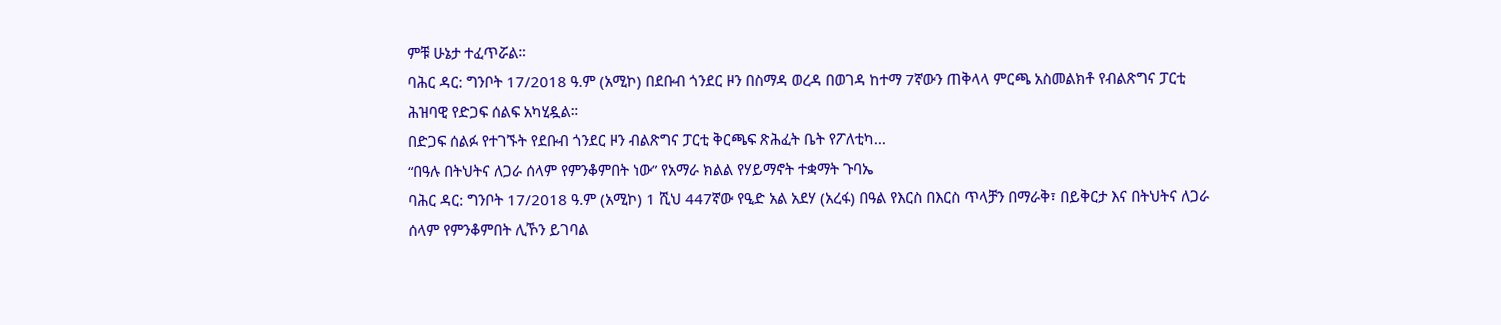ምቹ ሁኔታ ተፈጥሯል።
ባሕር ዳር: ግንቦት 17/2018 ዓ.ም (አሚኮ) በደቡብ ጎንደር ዞን በስማዳ ወረዳ በወገዳ ከተማ 7ኛውን ጠቅላላ ምርጫ አስመልክቶ የብልጽግና ፓርቲ ሕዝባዊ የድጋፍ ሰልፍ አካሂዷል።
በድጋፍ ሰልፉ የተገኙት የደቡብ ጎንደር ዞን ብልጽግና ፓርቲ ቅርጫፍ ጽሕፈት ቤት የፖለቲካ...
“በዓሉ በትህትና ለጋራ ሰላም የምንቆምበት ነው” የአማራ ክልል የሃይማኖት ተቋማት ጉባኤ
ባሕር ዳር: ግንቦት 17/2018 ዓ.ም (አሚኮ) 1 ሺህ 447ኛው የዒድ አል አደሃ (አረፋ) በዓል የእርስ በእርስ ጥላቻን በማራቅ፣ በይቅርታ እና በትህትና ለጋራ ሰላም የምንቆምበት ሊኾን ይገባል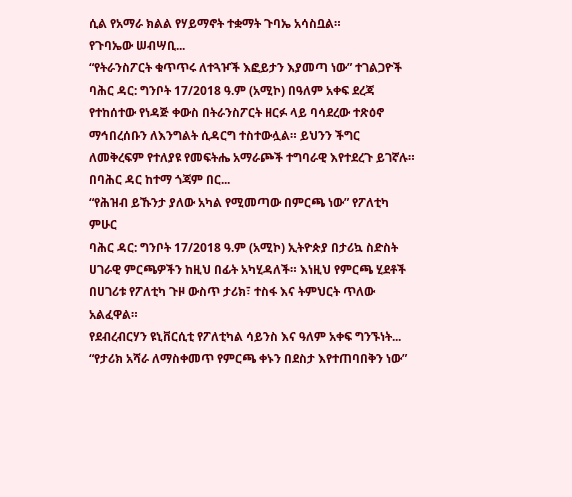ሲል የአማራ ክልል የሃይማኖት ተቋማት ጉባኤ አሳስቧል።
የጉባኤው ሠብሣቢ...
“የትራንስፖርት ቁጥጥሩ ለተጓዦች እፎይታን እያመጣ ነው” ተገልጋዮች
ባሕር ዳር: ግንቦት 17/2018 ዓ.ም (አሚኮ) በዓለም አቀፍ ደረጃ የተከሰተው የነዳጅ ቀውስ በትራንስፖርት ዘርፉ ላይ ባሳደረው ተጽዕኖ ማኅበረሰቡን ለእንግልት ሲዳርግ ተስተውሏል። ይህንን ችግር ለመቅረፍም የተለያዩ የመፍትሔ አማራጮች ተግባራዊ እየተደረጉ ይገኛሉ።
በባሕር ዳር ከተማ ጎጃም በር...
“የሕዝብ ይኹንታ ያለው አካል የሚመጣው በምርጫ ነው” የፖለቲካ ምሁር
ባሕር ዳር: ግንቦት 17/2018 ዓ.ም (አሚኮ) ኢትዮጵያ በታሪኳ ስድስት ሀገራዊ ምርጫዎችን ከዚህ በፊት አካሂዳለች። እነዚህ የምርጫ ሂደቶች በሀገሪቱ የፖለቲካ ጉዞ ውስጥ ታሪክ፣ ተስፋ እና ትምህርት ጥለው አልፈዋል።
የደብረብርሃን ዩኒቨርሲቲ የፖለቲካል ሳይንስ እና ዓለም አቀፍ ግንኙነት...
“የታሪክ አሻራ ለማስቀመጥ የምርጫ ቀኑን በደስታ እየተጠባበቅን ነው”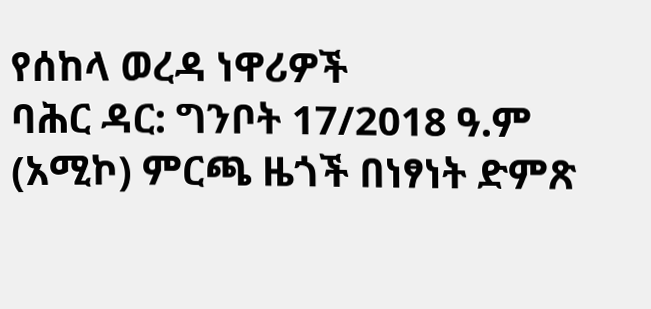የሰከላ ወረዳ ነዋሪዎች
ባሕር ዳር: ግንቦት 17/2018 ዓ.ም (አሚኮ) ምርጫ ዜጎች በነፃነት ድምጽ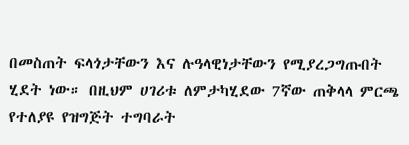በመስጠት ፍላጎታቸውን እና ሉዓላዊነታቸውን የሚያረጋግጡበት ሂደት ነው። በዚህም ሀገሪቱ ለምታካሂደው 7ኛው ጠቅላላ ምርጫ የተለያዩ የዝግጅት ተግባራት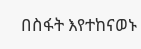በስፋት እየተከናወኑ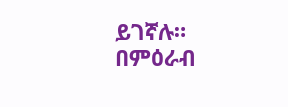ይገኛሉ።
በምዕራብ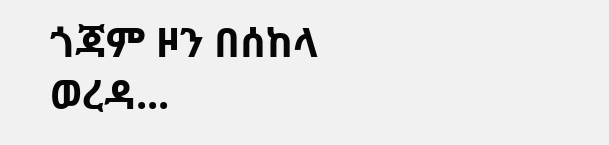ጎጃም ዞን በሰከላ ወረዳ...